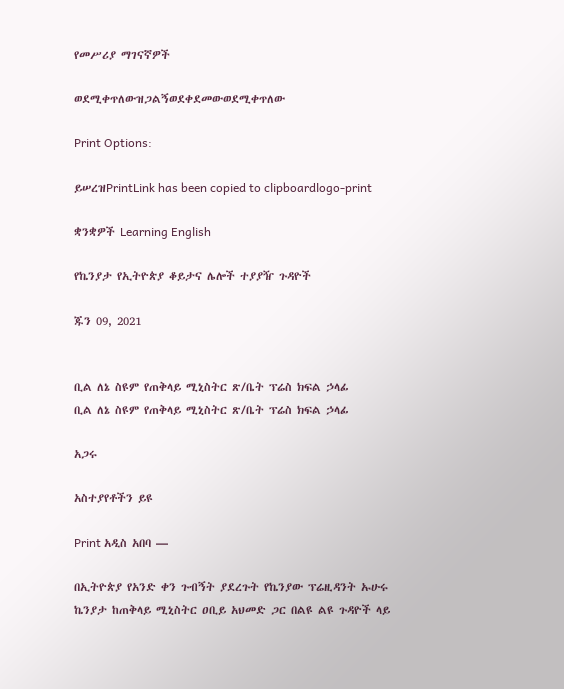የመሥሪያ ማገናኛዎች

ወደሚቀጥለውዝጋልኝወደቀደመውወደሚቀጥለው

Print Options:

ይሠረዝPrintLink has been copied to clipboardlogo-print

ቋንቋዎች Learning English

የኬንያታ የኢትዮጵያ ቆይታና ሌሎች ተያያዥ ጉዳዮች

ጁን 09, 2021


ቢል ለኔ ስዩም የጠቅላይ ሚኒስትር ጽ/ቤት ፕሬስ ክፍል ኃላፊ
ቢል ለኔ ስዩም የጠቅላይ ሚኒስትር ጽ/ቤት ፕሬስ ክፍል ኃላፊ

አጋሩ

አስተያየቶችን ይዩ

Print አዲስ አበባ —

በኢትዮጵያ የአንድ ቀን ጉብኝት ያደረጉት የኬንያው ፕሬዚዳንት ኡሁሩ ኬንያታ ከጠቅላይ ሚኒስትር ዐቢይ አህመድ ጋር በልዩ ልዩ ጉዳዮች ላይ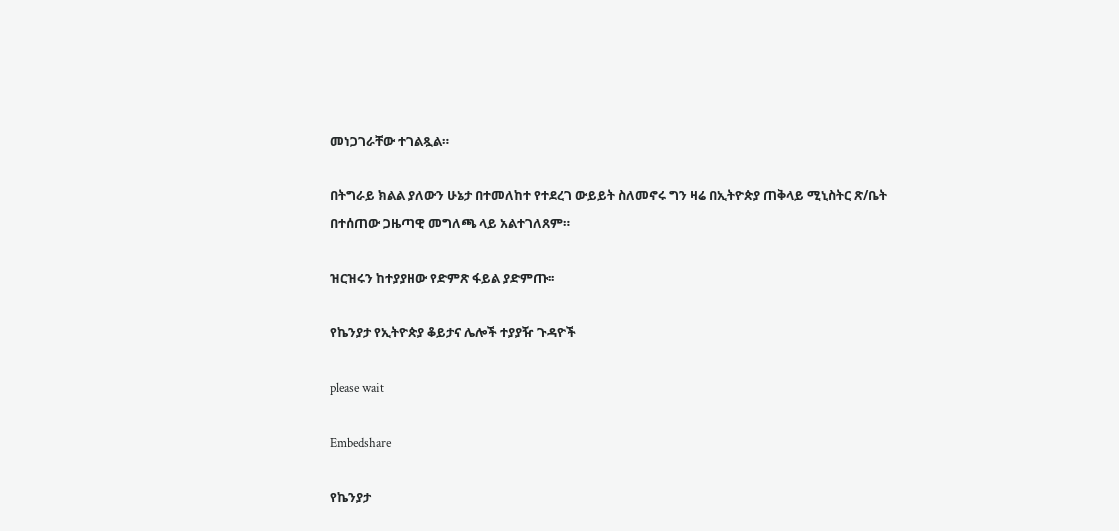መነጋገራቸው ተገልጿል።

በትግራይ ክልል ያለውን ሁኔታ በተመለከተ የተደረገ ውይይት ስለመኖሩ ግን ዛሬ በኢትዮጵያ ጠቅላይ ሚኒስትር ጽ/ቤት በተሰጠው ጋዜጣዊ መግለጫ ላይ አልተገለጸም።

ዝርዝሩን ከተያያዘው የድምጽ ፋይል ያድምጡ፡፡

የኬንያታ የኢትዮጵያ ቆይታና ሌሎች ተያያዥ ጉዳዮች

please wait

Embedshare

የኬንያታ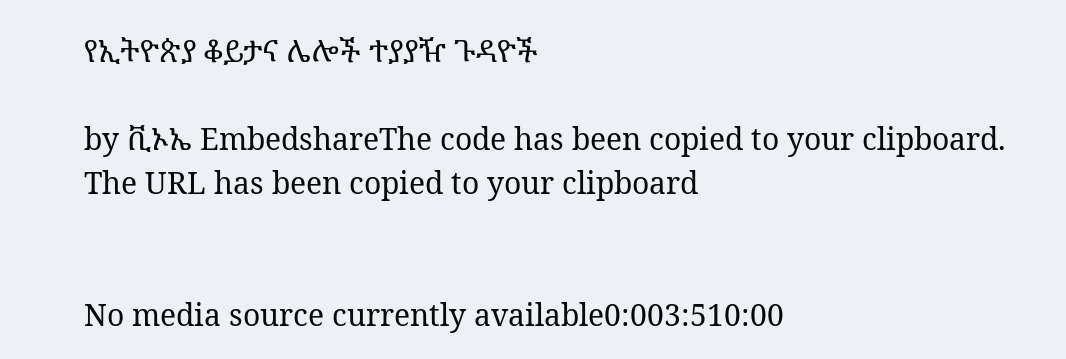የኢትዮጵያ ቆይታና ሌሎች ተያያዥ ጉዳዮች

by ቪኦኤ EmbedshareThe code has been copied to your clipboard. The URL has been copied to your clipboard


No media source currently available0:003:510:00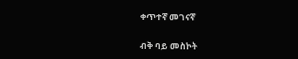ቀጥተኛ መገናኛ

ብቅ ባይ መስኮት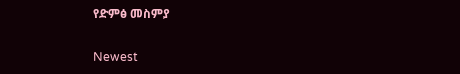የድምፅ መስምያ

Newest